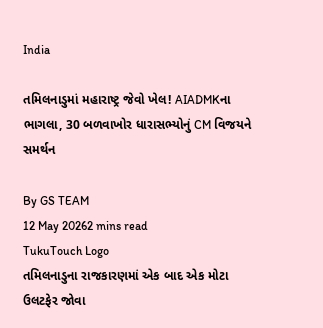India

તમિલનાડુમાં મહારાષ્ટ્ર જેવો ખેલ! AIADMKના ભાગલા, 30 બળવાખોર ધારાસભ્યોનું CM વિજયને સમર્થન

By GS TEAM
12 May 20262 mins read
TukuTouch Logo
તમિલનાડુના રાજકારણમાં એક બાદ એક મોટા ઉલટફેર જોવા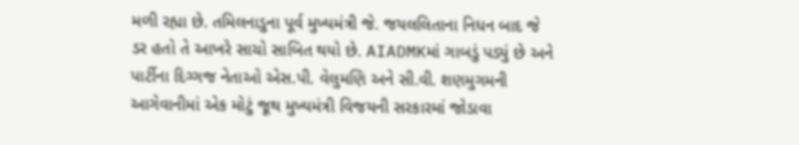મળી રહ્યા છે. તમિલનાડુના પૂર્વ મુખ્યમંત્રી જે. જયલલિતાના નિધન બાદ જે ડર હતો તે આખરે સાચો સાબિત થયો છે. AIADMKમાં ગાબડું પડ્યું છે અને પાર્ટીના દિગ્ગજ નેતાઓ એસ.પી. વેલુમણિ અને સી.વી. શણમુગમની આગેવાનીમાં એક મોટું જૂથ મુખ્યમંત્રી વિજયની સરકારમાં જોડાવા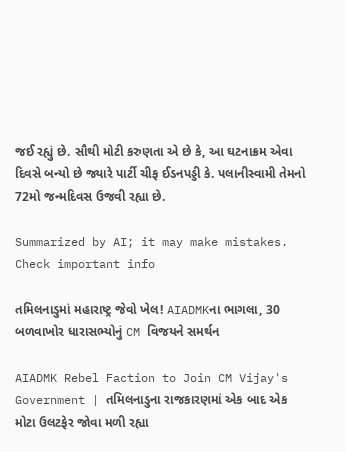જઈ રહ્યું છે. સૌથી મોટી કરુણતા એ છે કે, આ ઘટનાક્રમ એવા દિવસે બન્યો છે જ્યારે પાર્ટી ચીફ ઈડનપડ્ડી કે. પલાનીસ્વામી તેમનો 72મો જન્મદિવસ ઉજવી રહ્યા છે.

Summarized by AI; it may make mistakes. Check important info

તમિલનાડુમાં મહારાષ્ટ્ર જેવો ખેલ! AIADMKના ભાગલા, 30 બળવાખોર ધારાસભ્યોનું CM વિજયને સમર્થન

AIADMK Rebel Faction to Join CM Vijay's Government | તમિલનાડુના રાજકારણમાં એક બાદ એક મોટા ઉલટફેર જોવા મળી રહ્યા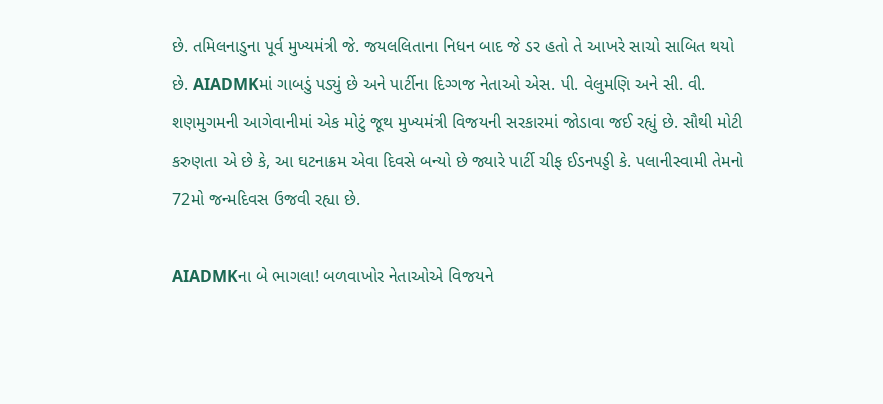છે. તમિલનાડુના પૂર્વ મુખ્યમંત્રી જે. જયલલિતાના નિધન બાદ જે ડર હતો તે આખરે સાચો સાબિત થયો છે. AIADMKમાં ગાબડું પડ્યું છે અને પાર્ટીના દિગ્ગજ નેતાઓ એસ. પી. વેલુમણિ અને સી. વી. શણમુગમની આગેવાનીમાં એક મોટું જૂથ મુખ્યમંત્રી વિજયની સરકારમાં જોડાવા જઈ રહ્યું છે. સૌથી મોટી કરુણતા એ છે કે, આ ઘટનાક્રમ એવા દિવસે બન્યો છે જ્યારે પાર્ટી ચીફ ઈડનપડ્ડી કે. પલાનીસ્વામી તેમનો 72મો જન્મદિવસ ઉજવી રહ્યા છે.

AIADMKના બે ભાગલા! બળવાખોર નેતાઓએ વિજયને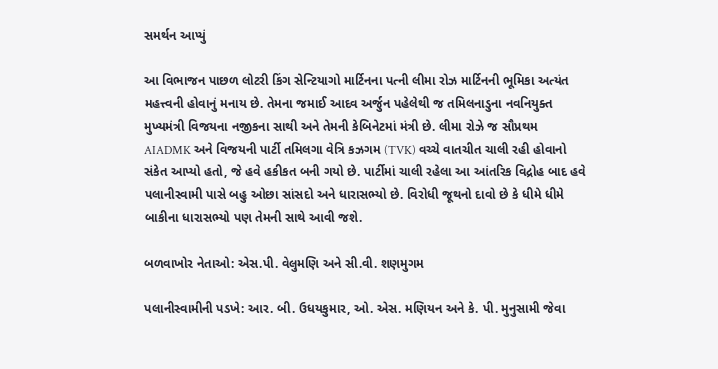સમર્થન આપ્યું

આ વિભાજન પાછળ લોટરી કિંગ સેન્ટિયાગો માર્ટિનના પત્ની લીમા રોઝ માર્ટિનની ભૂમિકા અત્યંત મહત્ત્વની હોવાનું મનાય છે. તેમના જમાઈ આદવ અર્જુન પહેલેથી જ તમિલનાડુના નવનિયુક્ત મુખ્યમંત્રી વિજયના નજીકના સાથી અને તેમની કેબિનેટમાં મંત્રી છે. લીમા રોઝે જ સૌપ્રથમ AIADMK અને વિજયની પાર્ટી તમિલગા વેત્રિ કઝગમ (TVK) વચ્ચે વાતચીત ચાલી રહી હોવાનો સંકેત આપ્યો હતો, જે હવે હકીકત બની ગયો છે. પાર્ટીમાં ચાલી રહેલા આ આંતરિક વિદ્રોહ બાદ હવે પલાનીસ્વામી પાસે બહુ ઓછા સાંસદો અને ધારાસભ્યો છે. વિરોધી જૂથનો દાવો છે કે ધીમે ધીમે બાકીના ધારાસભ્યો પણ તેમની સાથે આવી જશે.

બળવાખોર નેતાઓ: એસ.પી. વેલુમણિ અને સી.વી. શણમુગમ

પલાનીસ્વામીની પડખે: આર. બી. ઉધયકુમાર, ઓ. એસ. મણિયન અને કે. પી. મુનુસામી જેવા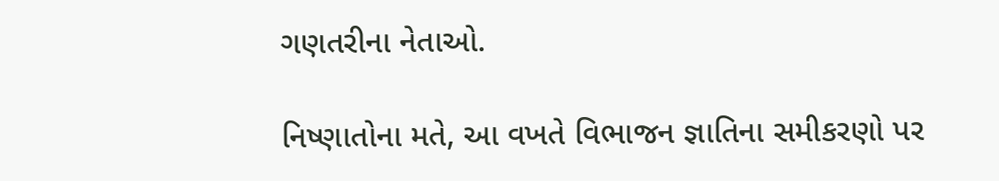ગણતરીના નેતાઓ.

નિષ્ણાતોના મતે, આ વખતે વિભાજન જ્ઞાતિના સમીકરણો પર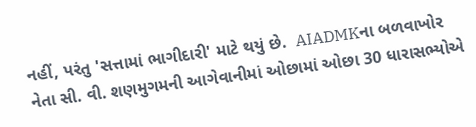નહીં, પરંતુ 'સત્તામાં ભાગીદારી' માટે થયું છે.  AIADMKના બળવાખોર નેતા સી. વી. શણમુગમની આગેવાનીમાં ઓછામાં ઓછા 30 ધારાસભ્યોએ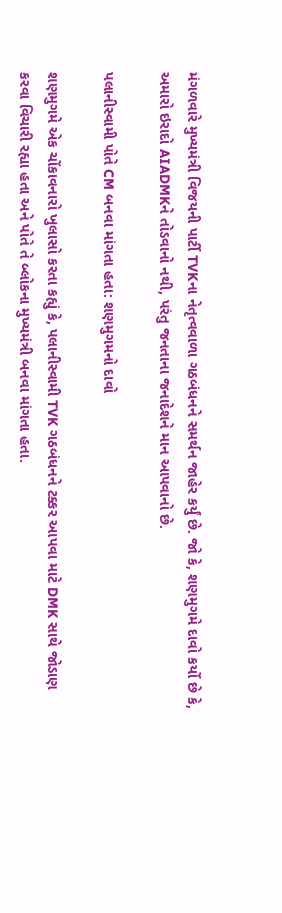મંગળવારે મુખ્યમંત્રી વિજયની પાર્ટી TVKના નેતૃત્વવાળા ગઠબંધનને સમર્થન જાહેર કર્યું છે. જો કે, શણમુગમે દાવો કર્યો છે કે, અમારો ઇરાદો AIADMKને તોડવાનો નથી, પરંતુ જનતાના જનાદેશને માન આપવાનો છે.

પલાનીસ્વામી પોતે CM બનવા માંગતા હતા: શણમુગમનો દાવો

શણમુગમે એક ચોંકાવનારો ખુલાસો કરતા કહ્યું કે, પલાનીસ્વામી TVK ગઠબંધનને ટક્કર આપવા માટે DMK સાથે જોડાણ કરવા વિચારી રહ્યા હતા અને પોતે તે બ્લોકના મુખ્યમંત્રી બનવા માંગતા હતા.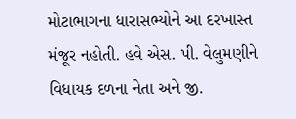મોટાભાગના ધારાસભ્યોને આ દરખાસ્ત મંજૂર નહોતી. હવે એસ. પી. વેલુમણીને વિધાયક દળના નેતા અને જી.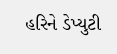હરિને ડેપ્યુટી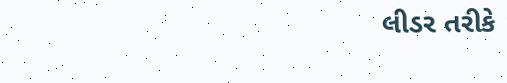લીડર તરીકે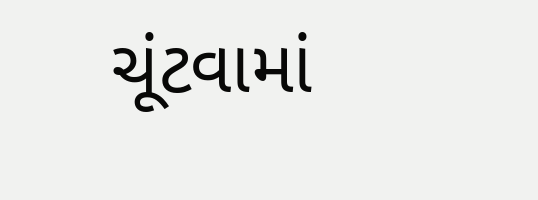ચૂંટવામાં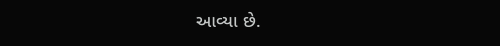આવ્યા છે.